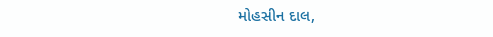મોહસીન દાલ,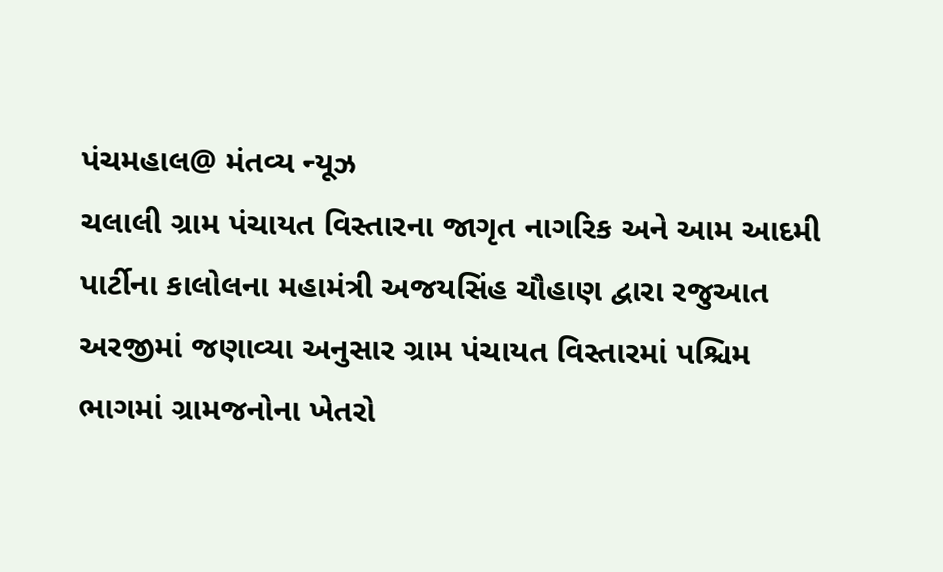પંચમહાલ@ મંતવ્ય ન્યૂઝ
ચલાલી ગ્રામ પંચાયત વિસ્તારના જાગૃત નાગરિક અને આમ આદમી પાર્ટીના કાલોલના મહામંત્રી અજયસિંહ ચૌહાણ દ્વારા રજુઆત અરજીમાં જણાવ્યા અનુસાર ગ્રામ પંચાયત વિસ્તારમાં પશ્ચિમ ભાગમાં ગ્રામજનોના ખેતરો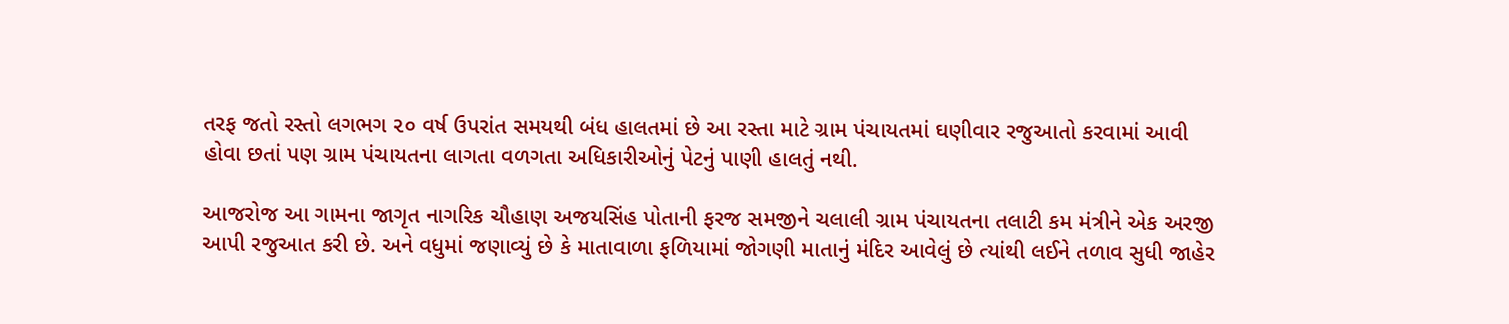તરફ જતો રસ્તો લગભગ ૨૦ વર્ષ ઉપરાંત સમયથી બંધ હાલતમાં છે આ રસ્તા માટે ગ્રામ પંચાયતમાં ઘણીવાર રજુઆતો કરવામાં આવી હોવા છતાં પણ ગ્રામ પંચાયતના લાગતા વળગતા અધિકારીઓનું પેટનું પાણી હાલતું નથી.

આજરોજ આ ગામના જાગૃત નાગરિક ચૌહાણ અજયસિંહ પોતાની ફરજ સમજીને ચલાલી ગ્રામ પંચાયતના તલાટી કમ મંત્રીને એક અરજી આપી રજુઆત કરી છે. અને વધુમાં જણાવ્યું છે કે માતાવાળા ફળિયામાં જોગણી માતાનું મંદિર આવેલું છે ત્યાંથી લઈને તળાવ સુધી જાહેર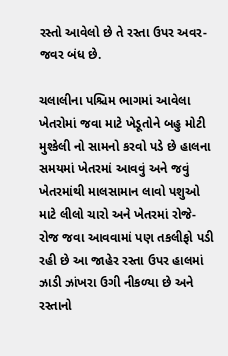રસ્તો આવેલો છે તે રસ્તા ઉપર અવર-જવર બંધ છે.

ચલાલીના પશ્ચિમ ભાગમાં આવેલા ખેતરોમાં જવા માટે ખેડૂતોને બહુ મોટી મુશ્કેલી નો સામનો કરવો પડે છે હાલના સમયમાં ખેતરમાં આવવું અને જવું ખેતરમાંથી માલસામાન લાવો પશુઓ માટે લીલો ચારો અને ખેતરમાં રોજે-રોજ જવા આવવામાં પણ તકલીફો પડી રહી છે આ જાહેર રસ્તા ઉપર હાલમાં ઝાડી ઝાંખરા ઉગી નીકળ્યા છે અને રસ્તાનો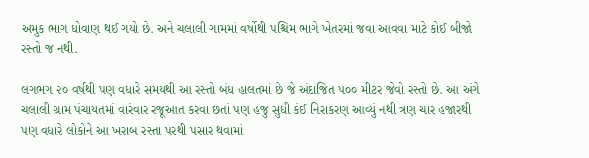અમુક ભાગ ધોવાણ થઈ ગયો છે. અને ચલાલી ગામમાં વર્ષોથી પશ્ચિમ ભાગે ખેતરમાં જવા આવવા માટે કોઈ બીજો રસ્તો જ નથી.

લગભગ ૨૦ વર્ષથી પણ વધારે સમયથી આ રસ્તો બંધ હાલતમાં છે જે અંદાજિત ૫૦૦ મીટર જેવો રસ્તો છે. આ અંગે ચલાલી ગ્રામ પંચાયતમાં વારંવાર રજૂઆત કરવા છતાં પણ હજુ સુધી કંઈ નિરાકરણ આવ્યું નથી ત્રણ ચાર હજારથી પણ વધારે લોકોને આ ખરાબ રસ્તા પરથી પસાર થવામાં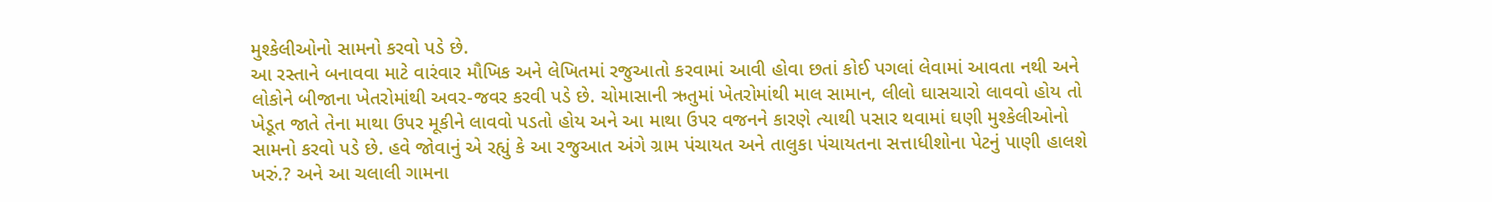મુશ્કેલીઓનો સામનો કરવો પડે છે.
આ રસ્તાને બનાવવા માટે વારંવાર મૌખિક અને લેખિતમાં રજુઆતો કરવામાં આવી હોવા છતાં કોઈ પગલાં લેવામાં આવતા નથી અને લોકોને બીજાના ખેતરોમાંથી અવર-જવર કરવી પડે છે. ચોમાસાની ઋતુમાં ખેતરોમાંથી માલ સામાન, લીલો ઘાસચારો લાવવો હોય તો ખેડૂત જાતે તેના માથા ઉપર મૂકીને લાવવો પડતો હોય અને આ માથા ઉપર વજનને કારણે ત્યાથી પસાર થવામાં ઘણી મુશ્કેલીઓનો સામનો કરવો પડે છે. હવે જોવાનું એ રહ્યું કે આ રજુઆત અંગે ગ્રામ પંચાયત અને તાલુકા પંચાયતના સત્તાધીશોના પેટનું પાણી હાલશે ખરું.? અને આ ચલાલી ગામના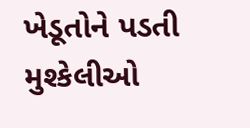ખેડૂતોને પડતી મુશ્કેલીઓ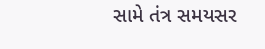સામે તંત્ર સમયસર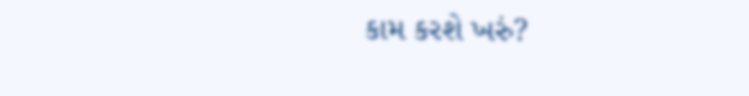કામ કરશે ખરું?